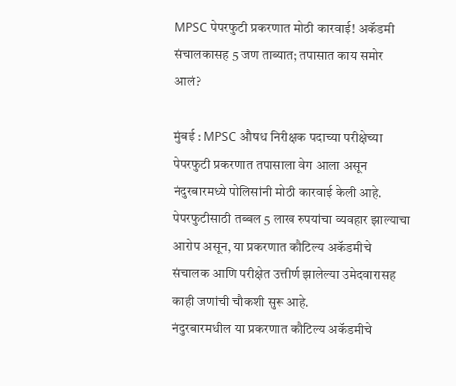MPSC पेपरफुटी प्रकरणात मोठी कारवाई! अकॅडमी संचालकासह 5 जण ताब्यात; तपासात काय समोर आलं?

मुंबई : MPSC औषध निरीक्षक पदाच्या परीक्षेच्या पेपरफुटी प्रकरणात तपासाला वेग आला असून नंदुरबारमध्ये पोलिसांनी मोठी कारवाई केली आहे. पेपरफुटीसाठी तब्बल 5 लाख रुपयांचा व्यवहार झाल्याचा आरोप असून, या प्रकरणात कौटिल्य अकॅडमीचे संचालक आणि परीक्षेत उत्तीर्ण झालेल्या उमेदवारासह काही जणांची चौकशी सुरू आहे.
नंदुरबारमधील या प्रकरणात कौटिल्य अकॅडमीचे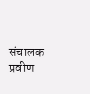संचालक प्रवीण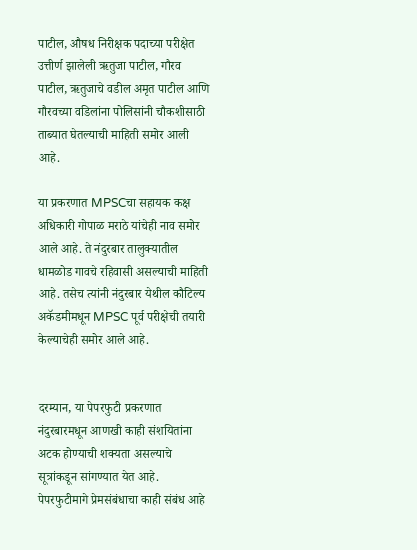पाटील, औषध निरीक्षक पदाच्या परीक्षेत उत्तीर्ण झालेली ऋतुजा पाटील, गौरव पाटील, ऋतुजाचे वडील अमृत पाटील आणि गौरवच्या वडिलांना पोलिसांनी चौकशीसाठी ताब्यात घेतल्याची माहिती समोर आली आहे.

या प्रकरणात MPSCचा सहायक कक्ष अधिकारी गोपाळ मराठे यांचेही नाव समोर आले आहे. ते नंदुरबार तालुक्यातील धामळोड गावचे रहिवासी असल्याची माहिती आहे. तसेच त्यांनी नंदुरबार येथील कौटिल्य अकॅडमीमधून MPSC पूर्व परीक्षेची तयारी केल्याचेही समोर आले आहे.


दरम्यान, या पेपरफुटी प्रकरणात नंदुरबारमधून आणखी काही संशयितांना अटक होण्याची शक्यता असल्याचे सूत्रांकडून सांगण्यात येत आहे. पेपरफुटीमागे प्रेमसंबंधाचा काही संबंध आहे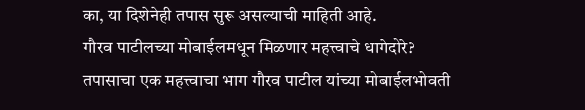का, या दिशेनेही तपास सुरू असल्याची माहिती आहे.
गौरव पाटीलच्या मोबाईलमधून मिळणार महत्त्वाचे धागेदोरे?
तपासाचा एक महत्त्वाचा भाग गौरव पाटील यांच्या मोबाईलभोवती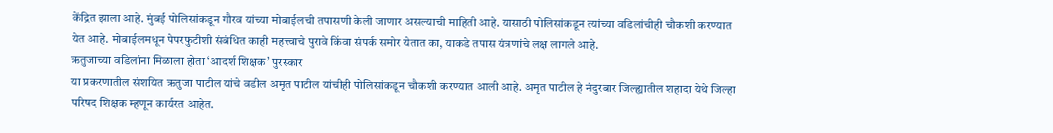केंद्रित झाला आहे. मुंबई पोलिसांकडून गौरव यांच्या मोबाईलची तपासणी केली जाणार असल्याची माहिती आहे. यासाठी पोलिसांकडून त्यांच्या वडिलांचीही चौकशी करण्यात येत आहे. मोबाईलमधून पेपरफुटीशी संबंधित काही महत्त्वाचे पुरावे किंवा संपर्क समोर येतात का, याकडे तपास यंत्रणांचे लक्ष लागले आहे.
ऋतुजाच्या वडिलांना मिळाला होता ‘आदर्श शिक्षक’ पुरस्कार
या प्रकरणातील संशयित ऋतुजा पाटील यांचे वडील अमृत पाटील यांचीही पोलिसांकडून चौकशी करण्यात आली आहे. अमृत पाटील हे नंदुरबार जिल्ह्यातील शहादा येथे जिल्हा परिषद शिक्षक म्हणून कार्यरत आहेत.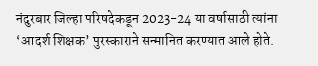नंदुरबार जिल्हा परिषदेकडून 2023-24 या वर्षासाठी त्यांना ‘आदर्श शिक्षक’ पुरस्काराने सन्मानित करण्यात आले होते.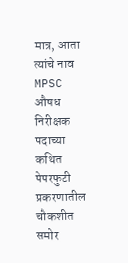मात्र, आता त्यांचे नाव MPSC औषध निरीक्षक पदाच्या कथित पेपरफुटी प्रकरणातील चौकशीत समोर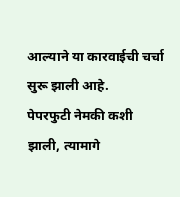आल्याने या कारवाईची चर्चा सुरू झाली आहे.
पेपरफुटी नेमकी कशी झाली, त्यामागे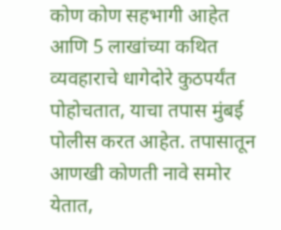कोण कोण सहभागी आहेत आणि 5 लाखांच्या कथित व्यवहाराचे धागेदोरे कुठपर्यंत पोहोचतात, याचा तपास मुंबई पोलीस करत आहेत. तपासातून आणखी कोणती नावे समोर येतात,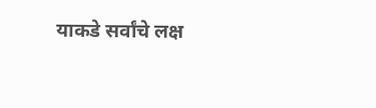याकडे सर्वांचे लक्ष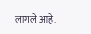लागले आहे.